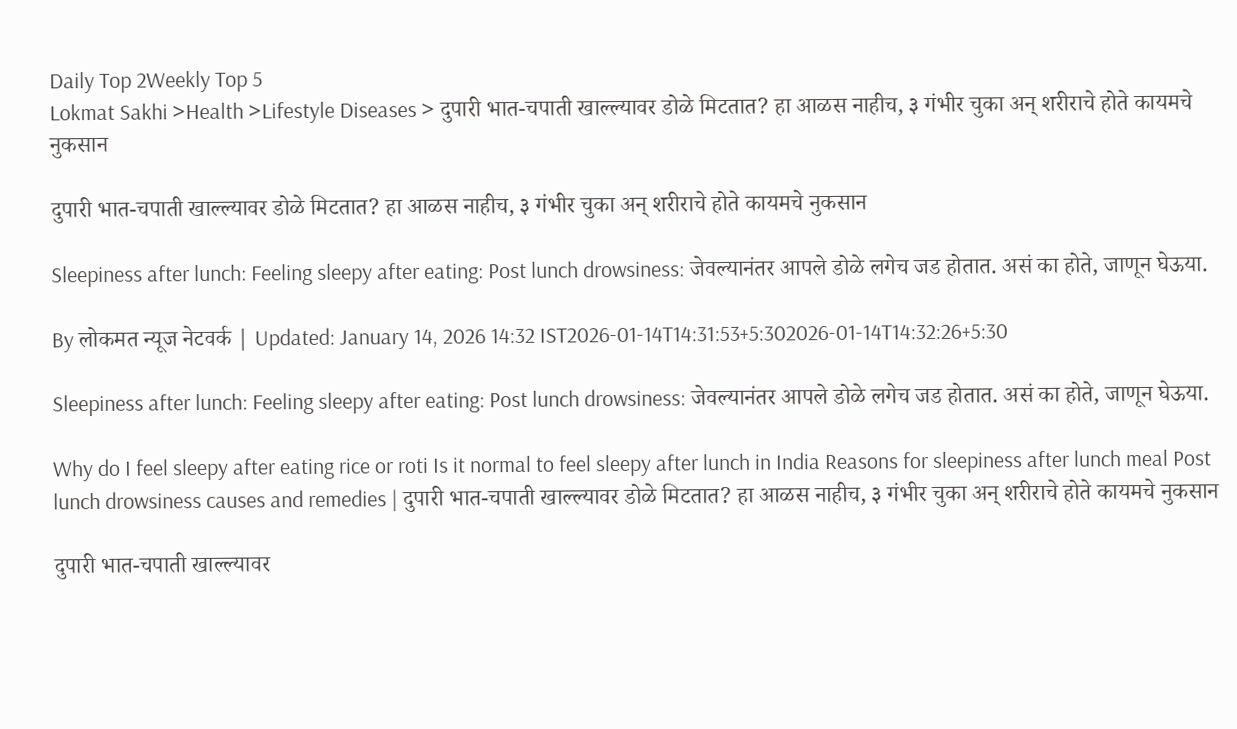Daily Top 2Weekly Top 5
Lokmat Sakhi >Health >Lifestyle Diseases > दुपारी भात-चपाती खाल्ल्यावर डोळे मिटतात? हा आळस नाहीच, ३ गंभीर चुका अन् शरीराचे होते कायमचे नुकसान

दुपारी भात-चपाती खाल्ल्यावर डोळे मिटतात? हा आळस नाहीच, ३ गंभीर चुका अन् शरीराचे होते कायमचे नुकसान

Sleepiness after lunch: Feeling sleepy after eating: Post lunch drowsiness: जेवल्यानंतर आपले डोळे लगेच जड होतात. असं का होते, जाणून घेऊया.

By लोकमत न्यूज नेटवर्क | Updated: January 14, 2026 14:32 IST2026-01-14T14:31:53+5:302026-01-14T14:32:26+5:30

Sleepiness after lunch: Feeling sleepy after eating: Post lunch drowsiness: जेवल्यानंतर आपले डोळे लगेच जड होतात. असं का होते, जाणून घेऊया.

Why do I feel sleepy after eating rice or roti Is it normal to feel sleepy after lunch in India Reasons for sleepiness after lunch meal Post lunch drowsiness causes and remedies | दुपारी भात-चपाती खाल्ल्यावर डोळे मिटतात? हा आळस नाहीच, ३ गंभीर चुका अन् शरीराचे होते कायमचे नुकसान

दुपारी भात-चपाती खाल्ल्यावर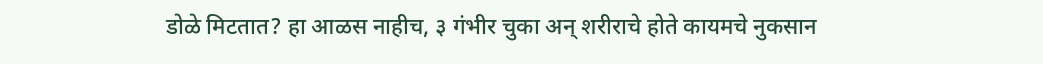डोळे मिटतात? हा आळस नाहीच, ३ गंभीर चुका अन् शरीराचे होते कायमचे नुकसान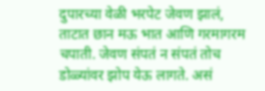दुपारच्या वेळी भरपेट जेवण झालं, ताटात छान मऊ भात आणि गरमागरम चपाती. जेवण संपतं न संपतं तोच डोळ्यांवर झोप येऊ लागते. असं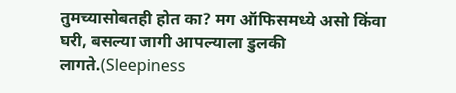तुमच्यासोबतही होत का? मग ऑफिसमध्ये असो किंवा घरी, बसल्या जागी आपल्याला डुलकी लागते.(Sleepiness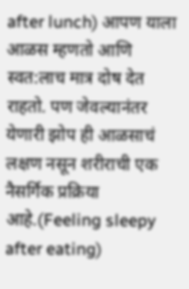after lunch) आपण याला आळस म्हणतो आणि स्वत:लाच मात्र दोष देत राहतो. पण जेवल्यानंतर येणारी झोप ही आळसाचं लक्षण नसून शरीराची एक नैसर्गिक प्रक्रिया आहे.(Feeling sleepy after eating)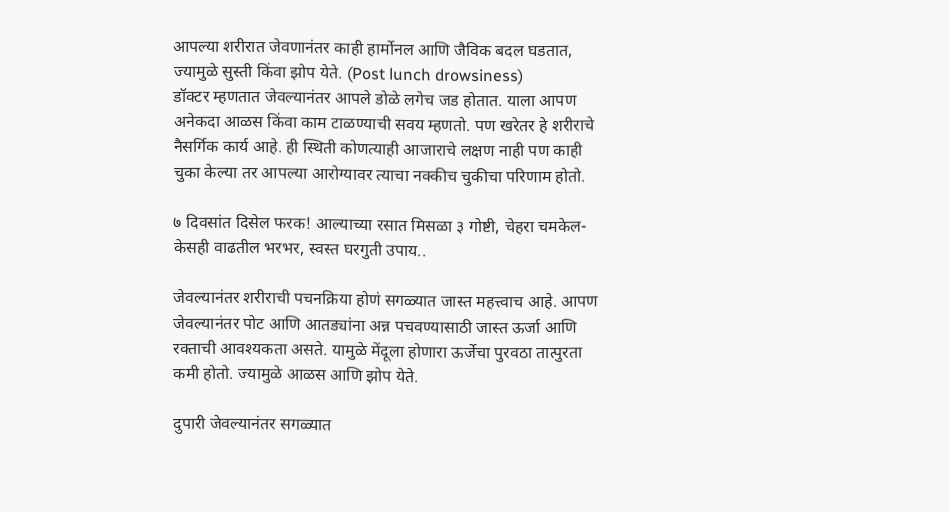आपल्या शरीरात जेवणानंतर काही हार्मोनल आणि जैविक बदल घडतात, ज्यामुळे सुस्ती किंवा झोप येते. (Post lunch drowsiness)
डॉक्टर म्हणतात जेवल्यानंतर आपले डोळे लगेच जड होतात. याला आपण अनेकदा आळस किंवा काम टाळण्याची सवय म्हणतो. पण खरेतर हे शरीराचे नैसर्गिक कार्य आहे. ही स्थिती कोणत्याही आजाराचे लक्षण नाही पण काही चुका केल्या तर आपल्या आरोग्यावर त्याचा नक्कीच चुकीचा परिणाम होतो.

७ दिवसांत दिसेल फरक! आल्याच्या रसात मिसळा ३ गोष्टी, चेहरा चमकेल- केसही वाढतील भरभर, स्वस्त घरगुती उपाय..

जेवल्यानंतर शरीराची पचनक्रिया होणं सगळ्यात जास्त महत्त्वाच आहे. आपण जेवल्यानंतर पोट आणि आतड्यांना अन्न पचवण्यासाठी जास्त ऊर्जा आणि रक्ताची आवश्यकता असते. यामुळे मेंदूला होणारा ऊर्जेचा पुरवठा तात्पुरता कमी होतो. ज्यामुळे आळस आणि झोप येते.

दुपारी जेवल्यानंतर सगळ्यात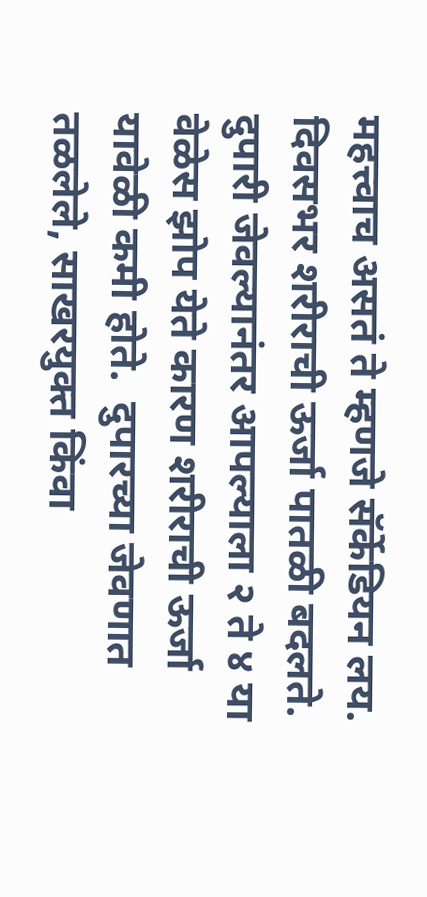महत्त्वाच असतं ते म्हणजे सॅर्केडियन लय. दिवसभर शरीराची ऊर्जा पातळी बदलते. दुपारी जेवल्यानंतर आपल्याला २ ते ४ या वेळेस झोप येते कारण शरीराची ऊर्जा यावेळी कमी होते.  दुपारच्या जेवणात तळलेले, साखरयुक्त किंवा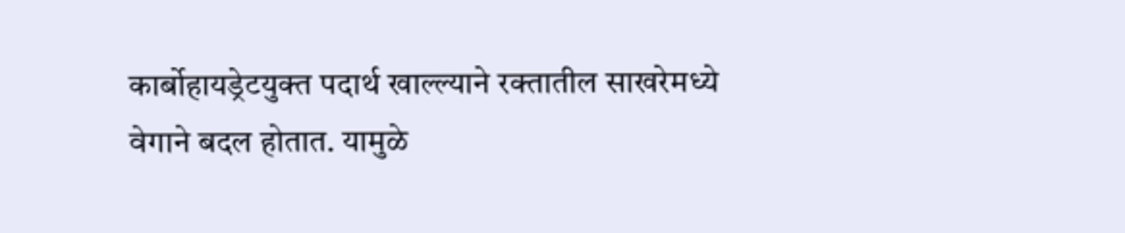कार्बोहायड्रेटयुक्त पदार्थ खाल्ल्याने रक्तातील साखरेमध्ये वेगाने बदल होतात. यामुळे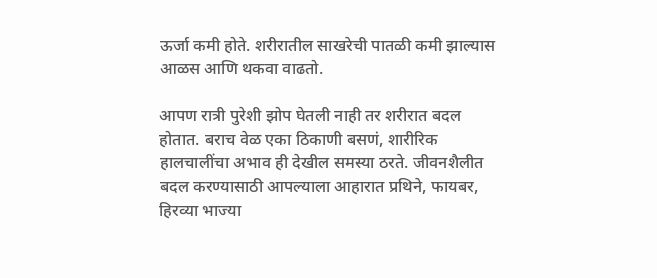ऊर्जा कमी होते. शरीरातील साखरेची पातळी कमी झाल्यास आळस आणि थकवा वाढतो.

आपण रात्री पुरेशी झोप घेतली नाही तर शरीरात बदल होतात. बराच वेळ एका ठिकाणी बसणं, शारीरिक हालचालींचा अभाव ही देखील समस्या ठरते. जीवनशैलीत बदल करण्यासाठी आपल्याला आहारात प्रथिने, फायबर, हिरव्या भाज्या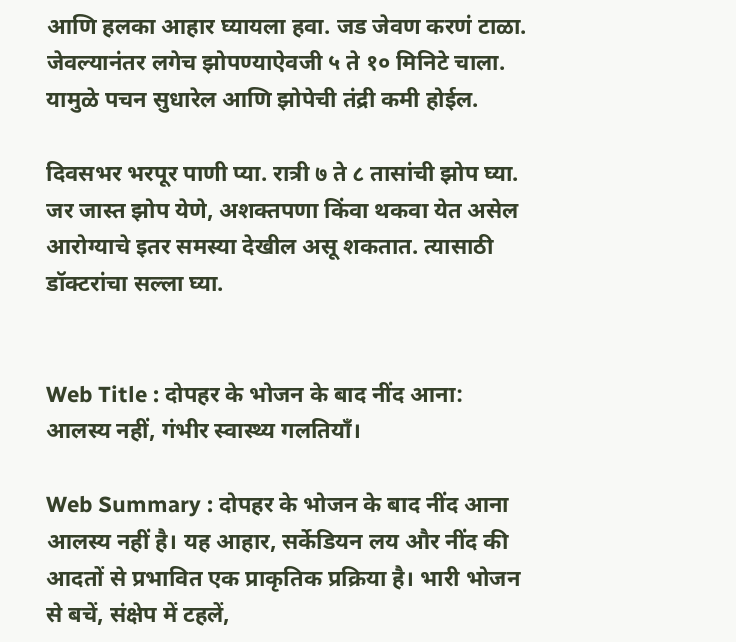आणि हलका आहार घ्यायला हवा. जड जेवण करणं टाळा. जेवल्यानंतर लगेच झोपण्याऐवजी ५ ते १० मिनिटे चाला. यामुळे पचन सुधारेल आणि झोपेची तंद्री कमी होईल.

दिवसभर भरपूर पाणी प्या. रात्री ७ ते ८ तासांची झोप घ्या. जर जास्त झोप येणे, अशक्तपणा किंवा थकवा येत असेल आरोग्याचे इतर समस्या देखील असू शकतात. त्यासाठी डॉक्टरांचा सल्ला घ्या.


Web Title : दोपहर के भोजन के बाद नींद आना: आलस्य नहीं, गंभीर स्वास्थ्य गलतियाँ।

Web Summary : दोपहर के भोजन के बाद नींद आना आलस्य नहीं है। यह आहार, सर्केडियन लय और नींद की आदतों से प्रभावित एक प्राकृतिक प्रक्रिया है। भारी भोजन से बचें, संक्षेप में टहलें,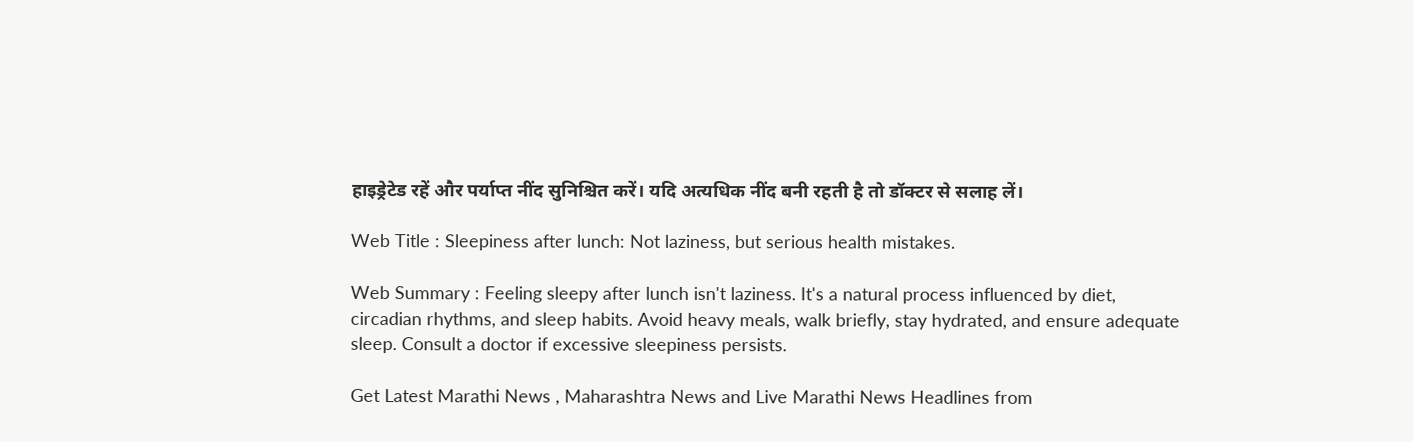हाइड्रेटेड रहें और पर्याप्त नींद सुनिश्चित करें। यदि अत्यधिक नींद बनी रहती है तो डॉक्टर से सलाह लें।

Web Title : Sleepiness after lunch: Not laziness, but serious health mistakes.

Web Summary : Feeling sleepy after lunch isn't laziness. It's a natural process influenced by diet, circadian rhythms, and sleep habits. Avoid heavy meals, walk briefly, stay hydrated, and ensure adequate sleep. Consult a doctor if excessive sleepiness persists.

Get Latest Marathi News , Maharashtra News and Live Marathi News Headlines from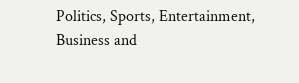Politics, Sports, Entertainment, Business and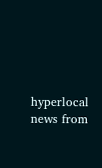hyperlocal news from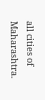all cities of Maharashtra.